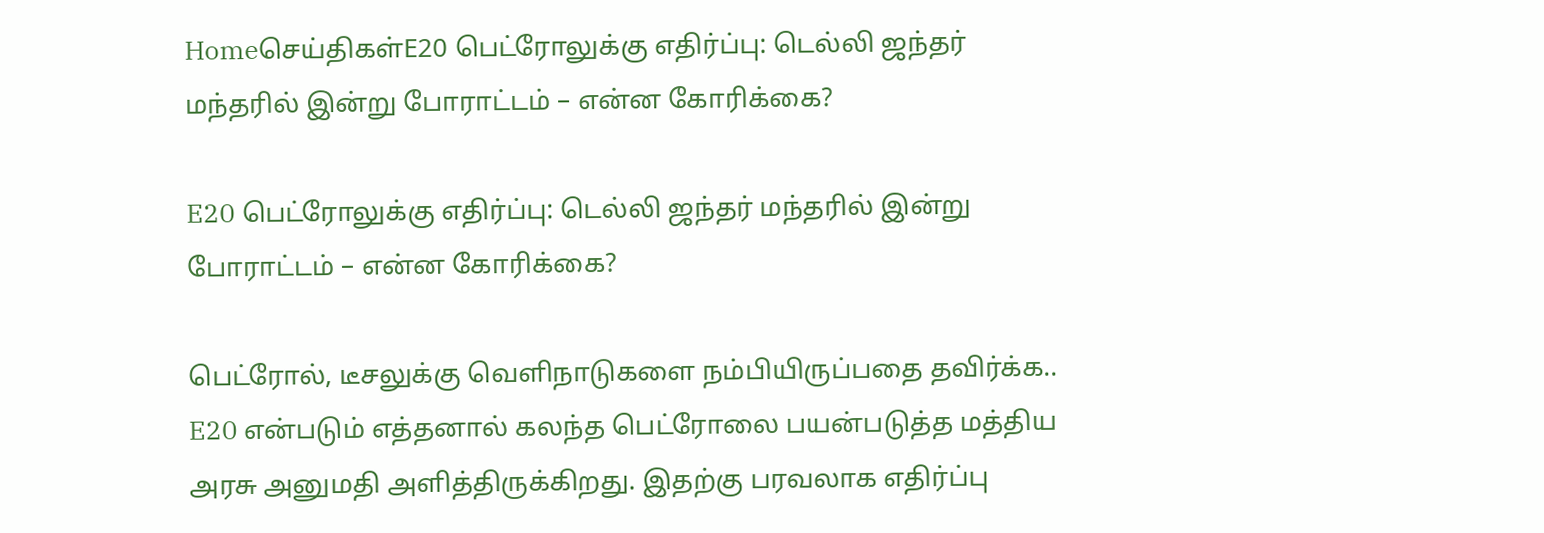Homeசெய்திகள்E20 பெட்ரோலுக்கு எதிர்ப்பு: டெல்லி ஜந்தர் மந்தரில் இன்று போராட்டம் – என்ன கோரிக்கை?

E20 பெட்ரோலுக்கு எதிர்ப்பு: டெல்லி ஜந்தர் மந்தரில் இன்று போராட்டம் – என்ன கோரிக்கை?

பெட்ரோல், டீசலுக்கு வெளிநாடுகளை நம்பியிருப்பதை தவிர்க்க.. E20 என்படும் எத்தனால் கலந்த பெட்ரோலை பயன்படுத்த மத்திய அரசு அனுமதி அளித்திருக்கிறது. இதற்கு பரவலாக எதிர்ப்பு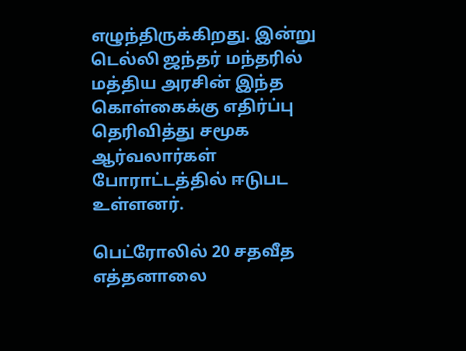எழுந்திருக்கிறது. இன்று டெல்லி ஜந்தர் மந்தரில் மத்திய அரசின் இந்த கொள்கைக்கு எதிர்ப்பு தெரிவித்து சமூக ஆர்வலார்கள் போராட்டத்தில் ஈடுபட உள்ளனர்.

பெட்ரோலில் 20 சதவீத எத்தனாலை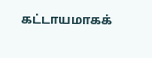கட்டாயமாகக்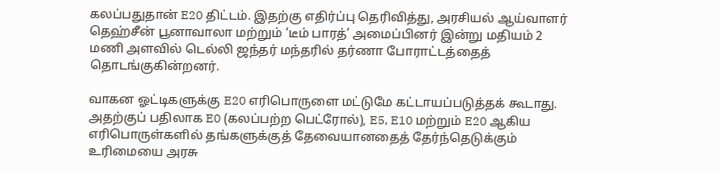கலப்பதுதான் E20 திட்டம். இதற்கு எதிர்ப்பு தெரிவித்து, அரசியல் ஆய்வாளர் தெஹ்சீன் பூனாவாலா மற்றும் ‘டீம் பாரத்’ அமைப்பினர் இன்று மதியம் 2 மணி அளவில் டெல்லி ஜந்தர் மந்தரில் தர்ணா போராட்டத்தைத் தொடங்குகின்றனர்.

வாகன ஓட்டிகளுக்கு E20 எரிபொருளை மட்டுமே கட்டாயப்படுத்தக் கூடாது. அதற்குப் பதிலாக E0 (கலப்பற்ற பெட்ரோல்), E5, E10 மற்றும் E20 ஆகிய எரிபொருள்களில் தங்களுக்குத் தேவையானதைத் தேர்ந்தெடுக்கும் உரிமையை அரசு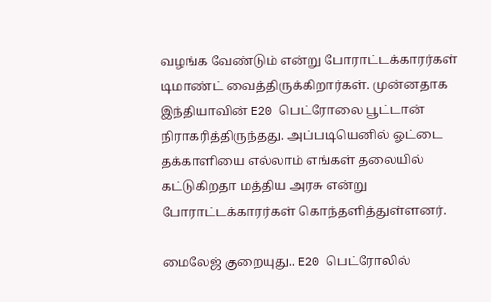வழங்க வேண்டும் என்று போராட்டக்காரர்கள் டிமாண்ட் வைத்திருக்கிறார்கள். முன்னதாக இந்தியாவின் E20 பெட்ரோலை பூட்டான் நிராகரித்திருந்தது. அப்படியெனில் ஓட்டை தக்காளியை எல்லாம் எங்கள் தலையில் கட்டுகிறதா மத்திய அரசு என்று போராட்டக்காரர்கள் கொந்தளித்துள்ளனர்.

மைலேஜ் குறையுது.. E20 பெட்ரோலில்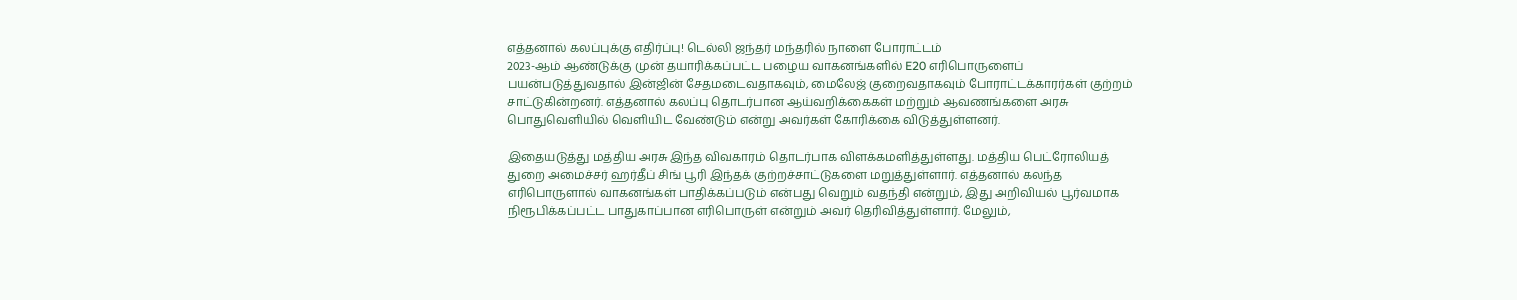எத்தனால் கலப்புக்கு எதிர்ப்பு! டெல்லி ஜந்தர் மந்தரில் நாளை போராட்டம்
2023-ஆம் ஆண்டுக்கு முன் தயாரிக்கப்பட்ட பழைய வாகனங்களில் E20 எரிபொருளைப் பயன்படுத்துவதால் இன்ஜின் சேதமடைவதாகவும், மைலேஜ் குறைவதாகவும் போராட்டக்காரர்கள் குற்றம் சாட்டுகின்றனர். எத்தனால் கலப்பு தொடர்பான ஆய்வறிக்கைகள் மற்றும் ஆவணங்களை அரசு பொதுவெளியில் வெளியிட வேண்டும் என்று அவர்கள் கோரிக்கை விடுத்துள்ளனர்.

இதையடுத்து மத்திய அரசு இந்த விவகாரம் தொடர்பாக விளக்கமளித்துள்ளது. மத்திய பெட்ரோலியத் துறை அமைச்சர் ஹர்தீப் சிங் பூரி இந்தக் குற்றச்சாட்டுகளை மறுத்துள்ளார். எத்தனால் கலந்த எரிபொருளால் வாகனங்கள் பாதிக்கப்படும் என்பது வெறும் வதந்தி என்றும், இது அறிவியல் பூர்வமாக நிரூபிக்கப்பட்ட பாதுகாப்பான எரிபொருள் என்றும் அவர் தெரிவித்துள்ளார். மேலும்,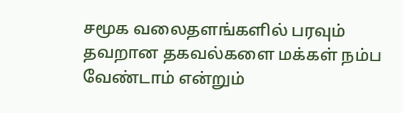சமூக வலைதளங்களில் பரவும் தவறான தகவல்களை மக்கள் நம்ப வேண்டாம் என்றும்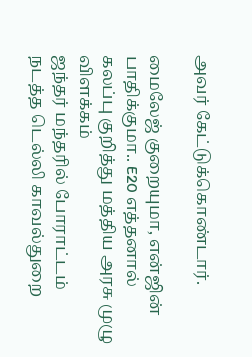அவர் கேட்டுக்கொண்டார்.

மைலேஜ் குறையுமா, என்ஜின் பாதிக்குமா.. E20 எத்தனால் கலப்பு குறித்து மத்திய அரசு முழு விளக்கம்
ஜந்தர் மந்தரில் போராட்டம் நடத்த டெல்லி காவல்துறை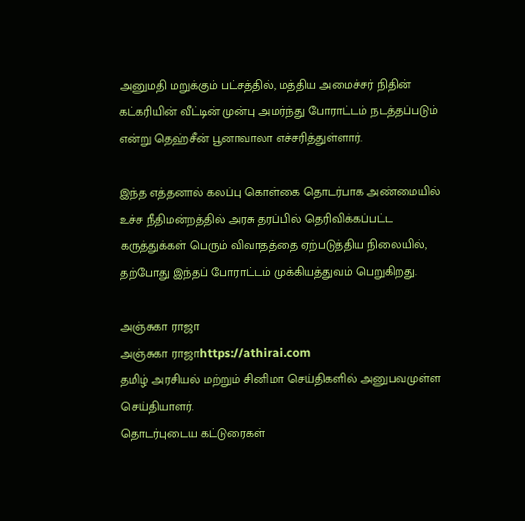அனுமதி மறுக்கும் பட்சத்தில், மத்திய அமைச்சர் நிதின் கட்கரியின் வீட்டின் முன்பு அமர்ந்து போராட்டம் நடத்தப்படும் என்று தெஹ்சீன் பூனாவாலா எச்சரித்துள்ளார்.

இந்த எத்தனால் கலப்பு கொள்கை தொடர்பாக அண்மையில் உச்ச நீதிமன்றத்தில் அரசு தரப்பில் தெரிவிக்கப்பட்ட கருத்துக்கள் பெரும் விவாதத்தை ஏற்படுத்திய நிலையில், தற்போது இந்தப் போராட்டம் முக்கியத்துவம் பெறுகிறது.

அஞ்சுகா ராஜா
அஞ்சுகா ராஜாhttps://athirai.com
தமிழ் அரசியல் மற்றும் சினிமா செய்திகளில் அனுபவமுள்ள செய்தியாளர்.
தொடர்புடைய கட்டுரைகள்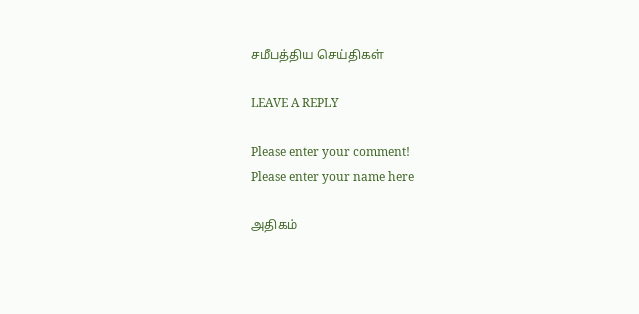சமீபத்திய செய்திகள்

LEAVE A REPLY

Please enter your comment!
Please enter your name here

அதிகம்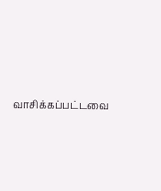வாசிக்கப்பட்டவை